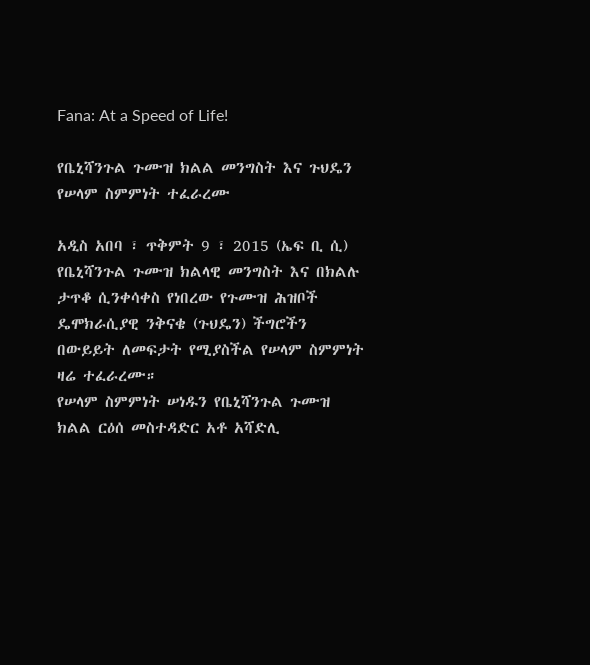Fana: At a Speed of Life!

የቤኒሻንጉል ጉሙዝ ክልል መንግስት እና ጉህዴን የሠላም ስምምነት ተፈራረሙ

አዲስ አበባ ፣ ጥቅምት 9 ፣ 2015 (ኤፍ ቢ ሲ) የቤኒሻንጉል ጉሙዝ ክልላዊ መንግስት እና በክልሉ ታጥቆ ሲንቀሳቀስ የነበረው የጉሙዝ ሕዝቦች ዴሞክራሲያዊ ንቅናቄ (ጉህዴን) ችግሮችን በውይይት ለመፍታት የሚያስችል የሠላም ስምምነት ዛሬ ተፈራረሙ።
የሠላም ስምምነት ሠነዱን የቤኒሻንጉል ጉሙዝ ክልል ርዕሰ መስተዳድር አቶ አሻድሊ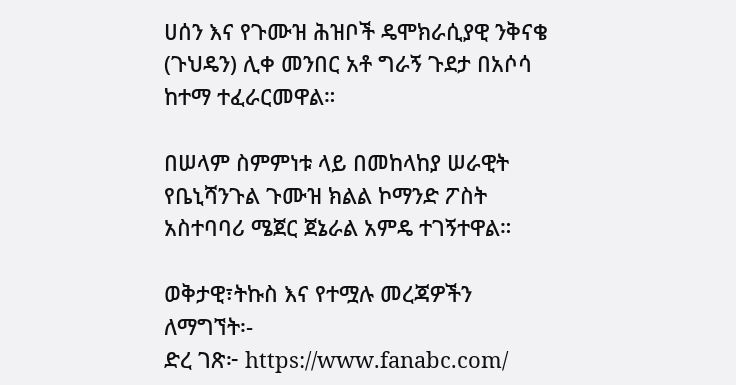ሀሰን እና የጉሙዝ ሕዝቦች ዴሞክራሲያዊ ንቅናቄ (ጉህዴን) ሊቀ መንበር አቶ ግራኝ ጉደታ በአሶሳ ከተማ ተፈራርመዋል።

በሠላም ስምምነቱ ላይ በመከላከያ ሠራዊት የቤኒሻንጉል ጉሙዝ ክልል ኮማንድ ፖስት አስተባባሪ ሜጀር ጀኔራል አምዴ ተገኝተዋል።

ወቅታዊ፣ትኩስ እና የተሟሉ መረጃዎችን ለማግኘት፡-
ድረ ገጽ፦ https://www.fanabc.com/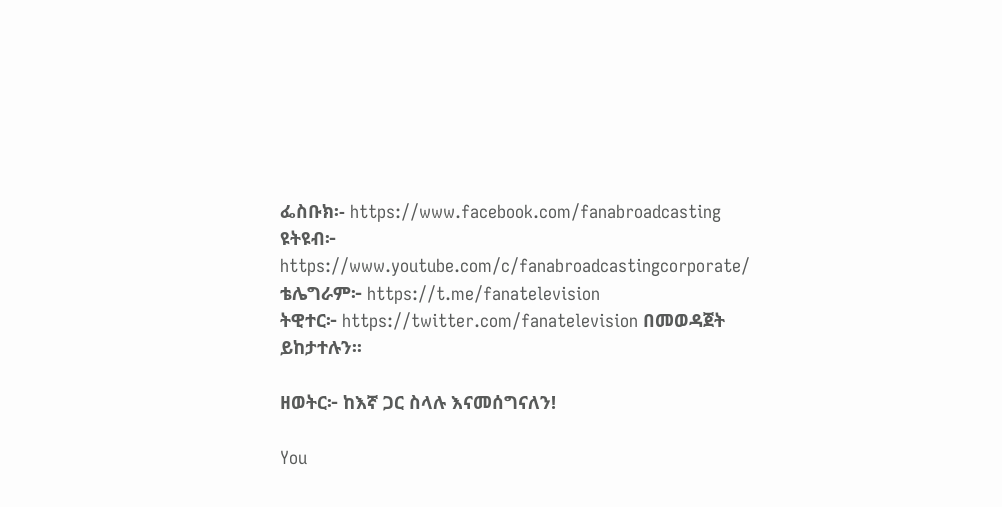ፌስቡክ፡- https://www.facebook.com/fanabroadcasting
ዩትዩብ፦ https://www.youtube.com/c/fanabroadcastingcorporate/
ቴሌግራም፦ https://t.me/fanatelevision
ትዊተር፦ https://twitter.com/fanatelevision በመወዳጀት ይከታተሉን፡፡

ዘወትር፦ ከእኛ ጋር ስላሉ እናመሰግናለን!

You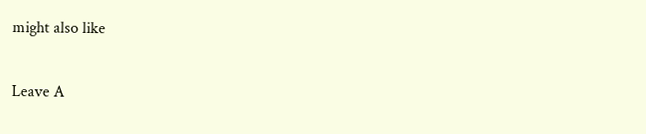might also like

Leave A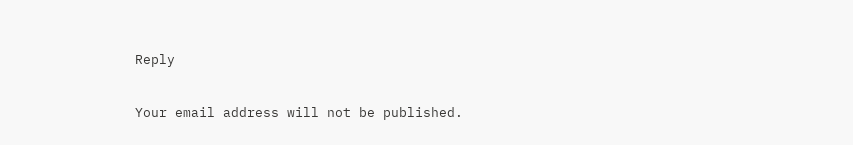Reply

Your email address will not be published.